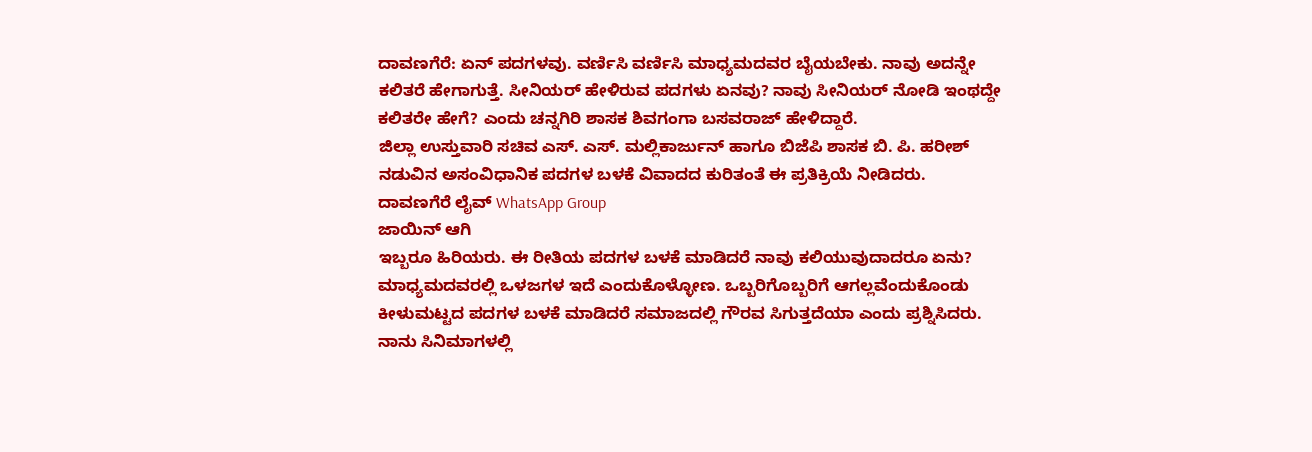ದಾವಣಗೆರೆ: ಏನ್ ಪದಗಳವು. ವರ್ಣಿಸಿ ವರ್ಣಿಸಿ ಮಾಧ್ಯಮದವರ ಬೈಯಬೇಕು. ನಾವು ಅದನ್ನೇ ಕಲಿತರೆ ಹೇಗಾಗುತ್ತೆ. ಸೀನಿಯರ್ ಹೇಳಿರುವ ಪದಗಳು ಏನವು? ನಾವು ಸೀನಿಯರ್ ನೋಡಿ ಇಂಥದ್ದೇ ಕಲಿತರೇ ಹೇಗೆ? ಎಂದು ಚನ್ನಗಿರಿ ಶಾಸಕ ಶಿವಗಂಗಾ ಬಸವರಾಜ್ ಹೇಳಿದ್ದಾರೆ.
ಜಿಲ್ಲಾ ಉಸ್ತುವಾರಿ ಸಚಿವ ಎಸ್. ಎಸ್. ಮಲ್ಲಿಕಾರ್ಜುನ್ ಹಾಗೂ ಬಿಜೆಪಿ ಶಾಸಕ ಬಿ. ಪಿ. ಹರೀಶ್ ನಡುವಿನ ಅಸಂವಿಧಾನಿಕ ಪದಗಳ ಬಳಕೆ ವಿವಾದದ ಕುರಿತಂತೆ ಈ ಪ್ರತಿಕ್ರಿಯೆ ನೀಡಿದರು.
ದಾವಣಗೆರೆ ಲೈವ್ WhatsApp Group
ಜಾಯಿನ್ ಆಗಿ
ಇಬ್ಬರೂ ಹಿರಿಯರು. ಈ ರೀತಿಯ ಪದಗಳ ಬಳಕೆ ಮಾಡಿದರೆ ನಾವು ಕಲಿಯುವುದಾದರೂ ಏನು? ಮಾಧ್ಯಮದವರಲ್ಲಿ ಒಳಜಗಳ ಇದೆ ಎಂದುಕೊಳ್ಳೋಣ. ಒಬ್ಬರಿಗೊಬ್ಬರಿಗೆ ಆಗಲ್ಲವೆಂದುಕೊಂಡು ಕೀಳುಮಟ್ಟದ ಪದಗಳ ಬಳಕೆ ಮಾಡಿದರೆ ಸಮಾಜದಲ್ಲಿ ಗೌರವ ಸಿಗುತ್ತದೆಯಾ ಎಂದು ಪ್ರಶ್ನಿಸಿದರು.
ನಾನು ಸಿನಿಮಾಗಳಲ್ಲಿ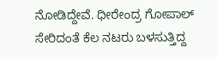ನೋಡಿದ್ದೇವೆ. ಧೀರೇಂದ್ರ ಗೋಪಾಲ್ ಸೇರಿದಂತೆ ಕೆಲ ನಟರು ಬಳಸುತ್ತಿದ್ದ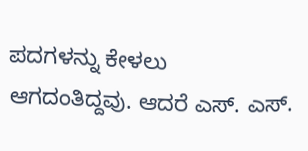ಪದಗಳನ್ನು ಕೇಳಲು ಆಗದಂತಿದ್ದವು. ಆದರೆ ಎಸ್. ಎಸ್.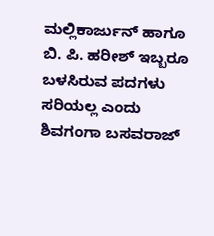ಮಲ್ಲಿಕಾರ್ಜುನ್ ಹಾಗೂ ಬಿ. ಪಿ. ಹರೀಶ್ ಇಬ್ಬರೂ ಬಳಸಿರುವ ಪದಗಳು ಸರಿಯಲ್ಲ ಎಂದು ಶಿವಗಂಗಾ ಬಸವರಾಜ್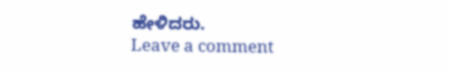ಹೇಳಿದರು.
Leave a comment